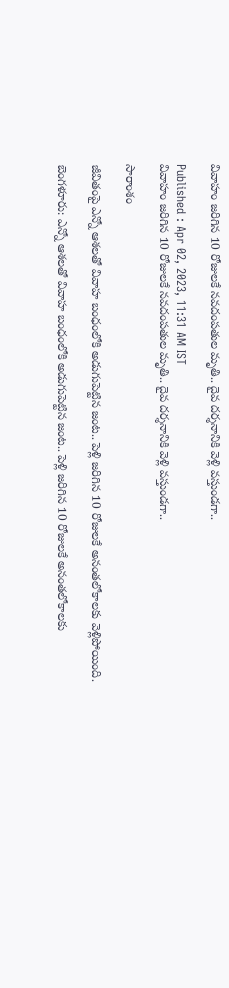వివాహం జరిగిన 10 రోజులకే నవదంపతుల మృతి.. దైవ దర్శనానికి వెళ్లి వస్తుండగా..

Published : Apr 02, 2023, 11:31 AM IST
వివాహం జరిగిన 10 రోజులకే నవదంపతుల మృతి.. దైవ దర్శనానికి వెళ్లి వస్తుండగా..

సారాంశం

జీవితంపై ఎన్నో ఆశలతో వివాహ బంధంలోకి అడుగుపెట్టిన జంట.. పెళ్లి జరిగిన 10 రోజులకే అనంతలోకాలకు వెళ్లిపోయింది.

బెంగళూరు: ఎన్నో ఆశలతో వివాహ బంధంలోకి అడుగుపెట్టిన జంట.. పెళ్లి జరిగిన 10 రోజులకే అనంతలోకాలకు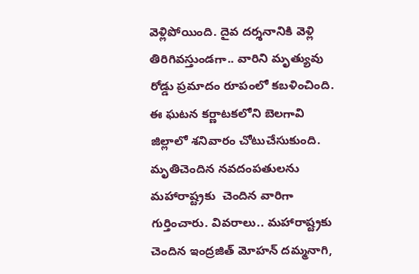వెళ్లిపోయింది. దైవ దర్శనానికి వెళ్లి తిరిగివస్తుండగా.. వారిని మృత్యువు రోడ్డు ప్రమాదం రూపంలో కబళించింది. ఈ ఘటన కర్ణాటకలోని బెలగావి  జిల్లాలో శనివారం చోటుచేసుకుంది. మృతిచెందిన నవదంపతులను మహారాష్ట్రకు  చెందిన వారిగా గుర్తించారు. వివరాలు.. మహారాష్ట్రకు  చెందిన ఇంద్రజిత్ మోహన్ దమ్మనాగి,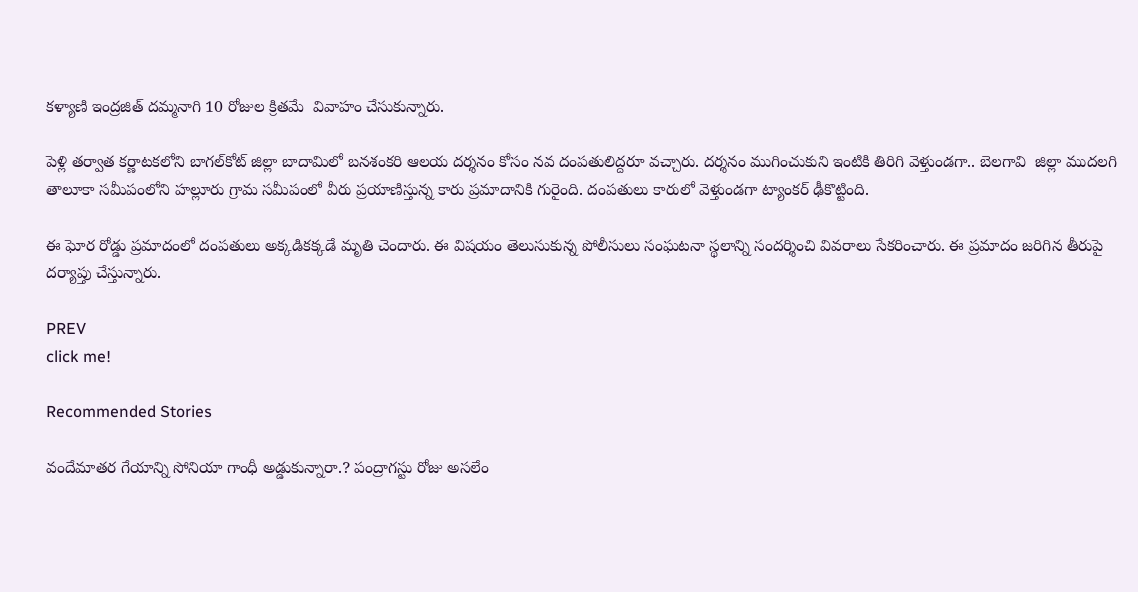కళ్యాణి ఇంద్రజిత్ దమ్మనాగి 10 రోజుల క్రితమే  వివాహం చేసుకున్నారు.

పెళ్లి తర్వాత కర్ణాటకలోని బాగల్‌కోట్ జిల్లా బాదామిలో బనశంకరి ఆలయ దర్శనం కోసం నవ దంపతులిద్దరూ వచ్చారు. దర్శనం ముగించుకుని ఇంటికి తిరిగి వెళ్తుండగా.. బెలగావి  జిల్లా ముదలగి తాలూకా సమీపంలోని హల్లూరు గ్రామ సమీపంలో వీరు ప్రయాణిస్తున్న కారు ప్రమాదానికి గురైంది. దంపతులు కారులో వెళ్తుండగా ట్యాంకర్‌ ఢీకొట్టింది.

ఈ ఘోర రోడ్డు ప్రమాదంలో దంపతులు అక్కడికక్కడే మృతి చెందారు. ఈ విషయం తెలుసుకున్న పోలీసులు సంఘటనా స్థలాన్ని సందర్శించి వివరాలు సేకరించారు. ఈ ప్రమాదం జరిగిన తీరుపై దర్యాప్తు చేస్తున్నారు.

PREV
click me!

Recommended Stories

వందేమాతర గేయాన్ని సోనియా గాంధీ అడ్డుకున్నారా.? పంద్రాగ‌స్టు రోజు అస‌లేం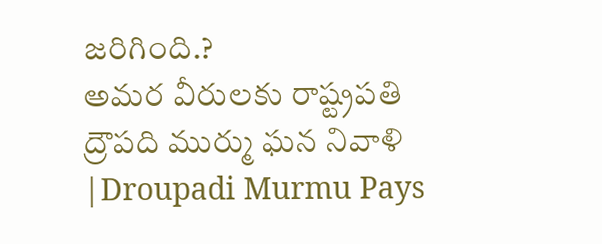జ‌రిగింది.?
అమర వీరులకు రాష్ట్రపతి ద్రౌపది ముర్ము ఘన నివాళి |Droupadi Murmu Pays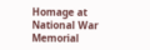Homage at National War Memorial